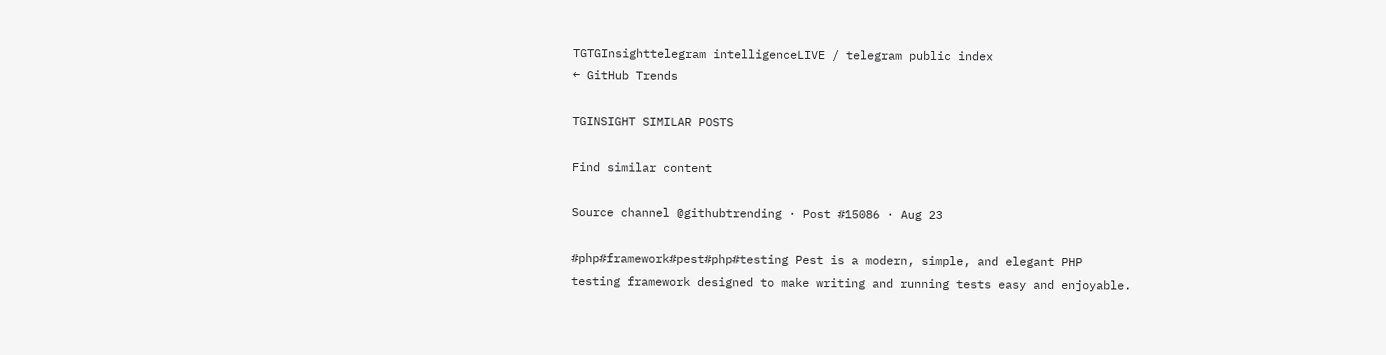TGTGInsighttelegram intelligenceLIVE / telegram public index
← GitHub Trends

TGINSIGHT SIMILAR POSTS

Find similar content

Source channel @githubtrending · Post #15086 · Aug 23

#php#framework#pest#php#testing Pest is a modern, simple, and elegant PHP testing framework designed to make writing and running tests easy and enjoyable.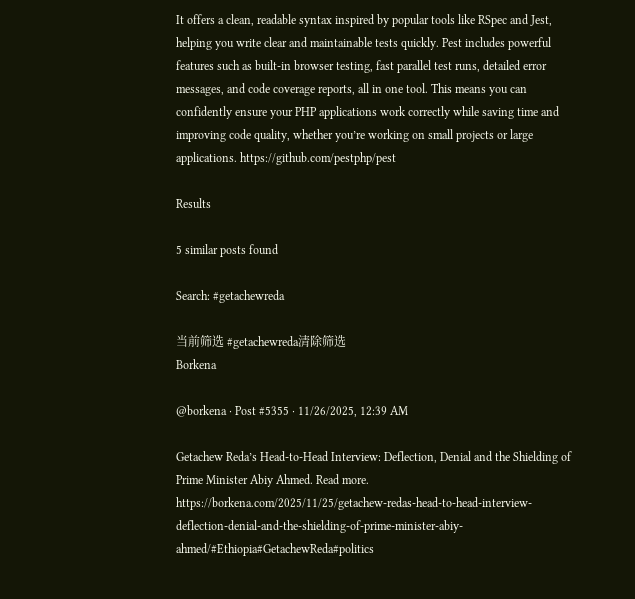It offers a clean, readable syntax inspired by popular tools like RSpec and Jest, helping you write clear and maintainable tests quickly. Pest includes powerful features such as built-in browser testing, fast parallel test runs, detailed error messages, and code coverage reports, all in one tool. This means you can confidently ensure your PHP applications work correctly while saving time and improving code quality, whether you’re working on small projects or large applications. https://github.com/pestphp/pest

Results

5 similar posts found

Search: #getachewreda

当前筛选 #getachewreda清除筛选
Borkena

@borkena · Post #5355 · 11/26/2025, 12:39 AM

Getachew Reda’s Head-to-Head Interview: Deflection, Denial and the Shielding of Prime Minister Abiy Ahmed. Read more. https://borkena.com/2025/11/25/getachew-redas-head-to-head-interview-deflection-denial-and-the-shielding-of-prime-minister-abiy-ahmed/#Ethiopia#GetachewReda#politics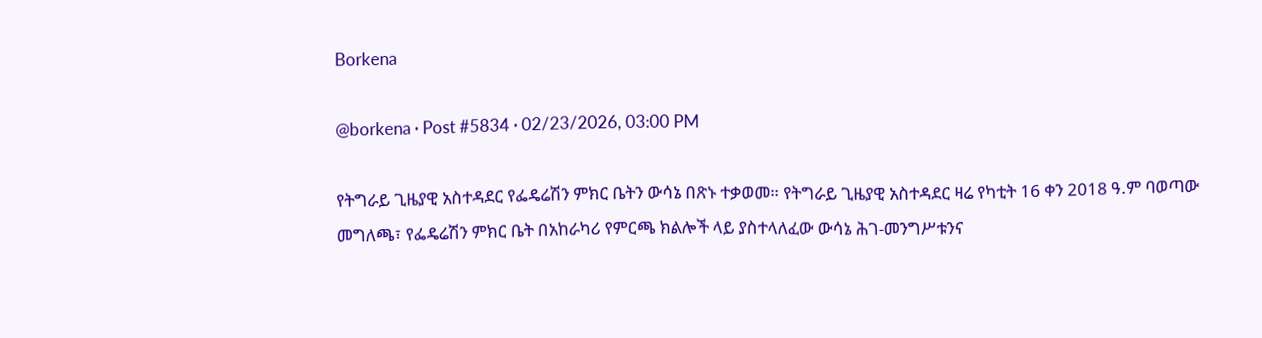Borkena

@borkena · Post #5834 · 02/23/2026, 03:00 PM

የትግራይ ጊዜያዊ አስተዳደር የፌዴሬሽን ምክር ቤትን ውሳኔ በጽኑ ተቃወመ። የትግራይ ጊዜያዊ አስተዳደር ዛሬ የካቲት 16 ቀን 2018 ዓ.ም ባወጣው መግለጫ፣ የፌዴሬሽን ምክር ቤት በአከራካሪ የምርጫ ክልሎች ላይ ያስተላለፈው ውሳኔ ሕገ-መንግሥቱንና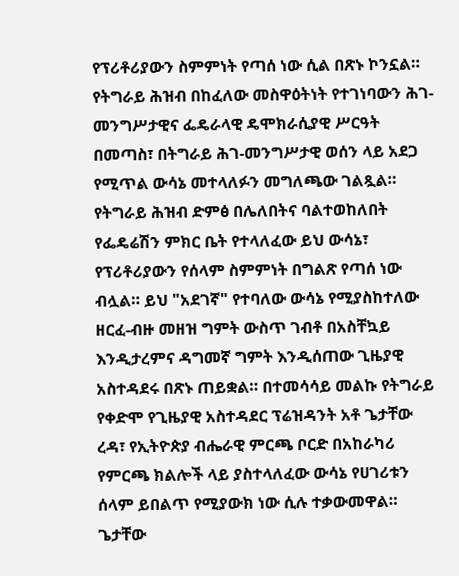የፕሪቶሪያውን ስምምነት የጣሰ ነው ሲል በጽኑ ኮንኗል። የትግራይ ሕዝብ በከፈለው መስዋዕትነት የተገነባውን ሕገ-መንግሥታዊና ፌዴራላዊ ዴሞክራሲያዊ ሥርዓት በመጣስ፣ በትግራይ ሕገ-መንግሥታዊ ወሰን ላይ አደጋ የሚጥል ውሳኔ መተላለፉን መግለጫው ገልጿል። የትግራይ ሕዝብ ድምፅ በሌለበትና ባልተወከለበት የፌዴሬሽን ምክር ቤት የተላለፈው ይህ ውሳኔ፣ የፕሪቶሪያውን የሰላም ስምምነት በግልጽ የጣሰ ነው ብሏል። ይህ "አደገኛ" የተባለው ውሳኔ የሚያስከተለው ዘርፈ-ብዙ መዘዝ ግምት ውስጥ ገብቶ በአስቸኳይ እንዲታረምና ዳግመኛ ግምት እንዲሰጠው ጊዜያዊ አስተዳደሩ በጽኑ ጠይቋል። በተመሳሳይ መልኩ የትግራይ የቀድሞ የጊዜያዊ አስተዳደር ፕሬዝዳንት አቶ ጌታቸው ረዳ፣ የኢትዮጵያ ብሔራዊ ምርጫ ቦርድ በአከራካሪ የምርጫ ክልሎች ላይ ያስተላለፈው ውሳኔ የሀገሪቱን ሰላም ይበልጥ የሚያውክ ነው ሲሉ ተቃውመዋል። ጌታቸው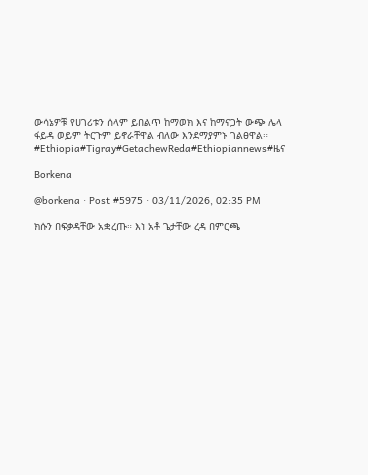ውሳኔዎቹ የሀገሪቱን ሰላም ይበልጥ ከማወክ እና ከማናጋት ውጭ ሌላ ፋይዳ ወይም ትርጉም ይኖራቸዋል ብለው እንደማያምኑ ገልፀዋል። #Ethiopia#Tigray#GetachewReda#Ethiopiannews#ዜና

Borkena

@borkena · Post #5975 · 03/11/2026, 02:35 PM

ክሱን በፍቃዳቸው አቋረጡ። እነ አቶ ጌታቸው ረዳ በምርጫ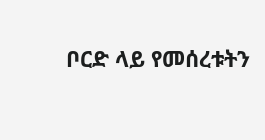ቦርድ ላይ የመሰረቱትን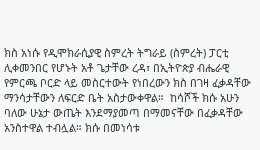ክስ አነሱ የዲሞክራሲያዊ ስምረት ትግራይ (ስምረት) ፓርቲ ሊቀመንበር የሆኑት አቶ ጌታቸው ረዳ፣ በኢትዮጵያ ብሔራዊ የምርጫ ቦርድ ላይ መስርተውት የነበረውን ክስ በገዛ ፈቃዳቸው ማንሳታቸውን ለፍርድ ቤት አስታውቀዋል።  ከሳሾች ክሱ አሁን ባለው ሁኔታ ውጤት እንደማያመጣ በማመናቸው በፈቃዳቸው አንስተዋል ተብሏል። ክሱ በመነሳቱ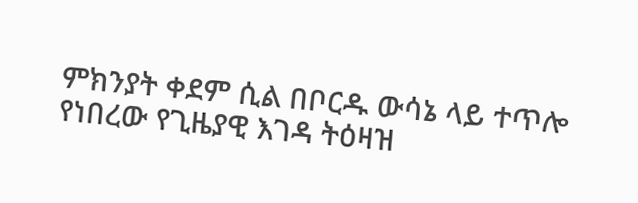ምክንያት ቀደም ሲል በቦርዱ ውሳኔ ላይ ተጥሎ የነበረው የጊዜያዊ እገዳ ትዕዛዝ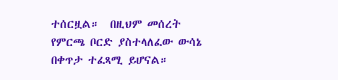ተሰርዟል።  በዚህም መሰረት የምርጫ ቦርድ ያስተላለፈው ውሳኔ በቀጥታ ተፈጻሚ ይሆናል።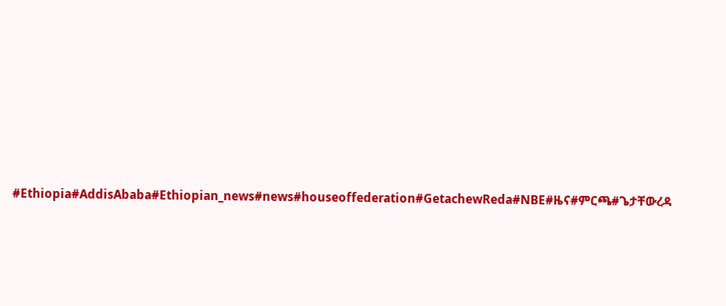#Ethiopia#AddisAbaba#Ethiopian_news#news#houseoffederation#GetachewReda#NBE#ዜና#ምርጫ#ጌታቸውረዳ